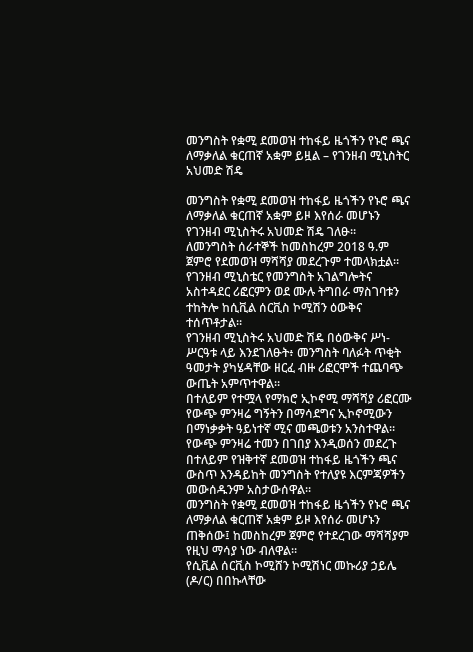መንግስት የቋሚ ደመወዝ ተከፋይ ዜጎችን የኑሮ ጫና ለማቃለል ቁርጠኛ አቋም ይዟል – የገንዘብ ሚኒስትር አህመድ ሽዴ

መንግስት የቋሚ ደመወዝ ተከፋይ ዜጎችን የኑሮ ጫና ለማቃለል ቁርጠኛ አቋም ይዞ እየሰራ መሆኑን የገንዘብ ሚኒስትሩ አህመድ ሽዴ ገለፁ።
ለመንግስት ሰራተኞች ከመስከረም 2018 ዓ.ም ጀምሮ የደመወዝ ማሻሻያ መደረጉም ተመላክቷል።
የገንዘብ ሚኒስቴር የመንግስት አገልግሎትና አስተዳደር ሪፎርምን ወደ ሙሉ ትግበራ ማስገባቱን ተከትሎ ከሲቪል ሰርቪስ ኮሚሽን ዕውቅና ተሰጥቶታል።
የገንዘብ ሚኒስትሩ አህመድ ሽዴ በዕውቅና ሥነ-ሥርዓቱ ላይ እንደገለፁት፥ መንግስት ባለፉት ጥቂት ዓመታት ያካሄዳቸው ዘርፈ ብዙ ሪፎርሞች ተጨባጭ ውጤት አምጥተዋል።
በተለይም የተሟላ የማክሮ ኢኮኖሚ ማሻሻያ ሪፎርሙ የውጭ ምንዛሬ ግኝትን በማሳደግና ኢኮኖሚውን በማነቃቃት ዓይነተኛ ሚና መጫወቱን አንስተዋል።
የውጭ ምንዛሬ ተመን በገበያ እንዲወሰን መደረጉ በተለይም የዝቅተኛ ደመወዝ ተከፋይ ዜጎችን ጫና ውስጥ እንዳይከት መንግስት የተለያዩ እርምጃዎችን መውሰዱንም አስታውሰዋል።
መንግስት የቋሚ ደመወዝ ተከፋይ ዜጎችን የኑሮ ጫና ለማቃለል ቁርጠኛ አቋም ይዞ እየሰራ መሆኑን ጠቅሰው፤ ከመስከረም ጀምሮ የተደረገው ማሻሻያም የዚህ ማሳያ ነው ብለዋል።
የሲቪል ሰርቪስ ኮሚሸን ኮሚሽነር መኩሪያ ኃይሌ (ዶ/ር) በበኩላቸው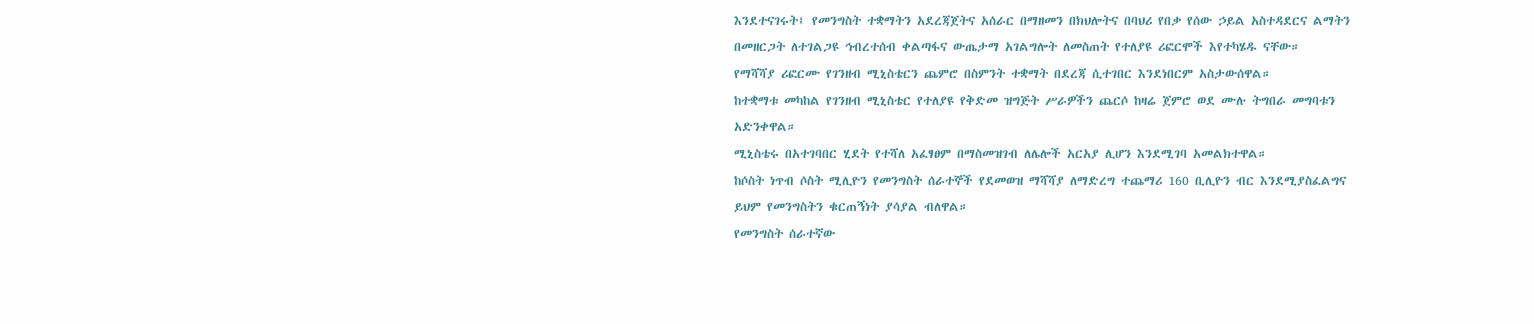እንደተናገሩት፤ የመንግስት ተቋማትን አደረጃጀትና አሰራር በማዘመን በክህሎትና በባህሪ የበቃ የሰው ኃይል አስተዳደርና ልማትን በመዘርጋት ለተገልጋዩ ኅብረተሰብ ቀልጣፋና ውጤታማ አገልግሎት ለመስጠት የተለያዩ ሪፎርሞች እየተካሄዱ ናቸው።
የማሻሻያ ሪፎርሙ የገንዘብ ሚኒስቴርን ጨምሮ በስምንት ተቋማት በደረጃ ሲተገበር እንደነበርም አስታውሰዋል።
ከተቋማቱ መካከል የገንዘብ ሚኒስቴር የተለያዩ የቅድመ ዝግጅት ሥራዎችን ጨርሶ ከዛሬ ጀምሮ ወደ ሙሉ ትግበራ መግባቱን አድንቀዋል።
ሚኒስቴሩ በአተገባበር ሂደት የተሻለ አፈፃፀም በማስመዝገብ ለሌሎች አርአያ ሊሆን እንደሚገባ አመልክተዋል።
ከሶስት ነጥብ ሶስት ሚሊዮን የመንግስት ሰራተኞች የደመወዝ ማሻሻያ ለማድረግ ተጨማሪ 160 ቢሊዮን ብር እንደሚያስፈልግና ይህም የመንግስትን ቁርጠኝነት ያሳያል ብለዋል።
የመንግስት ሰራተኛው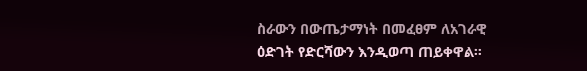ስራውን በውጤታማነት በመፈፀም ለአገራዊ ዕድገት የድርሻውን እንዲወጣ ጠይቀዋል።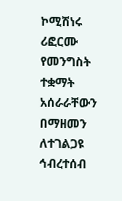ኮሚሽነሩ ሪፎርሙ የመንግስት ተቋማት አሰራራቸውን በማዘመን ለተገልጋዩ ኅብረተሰብ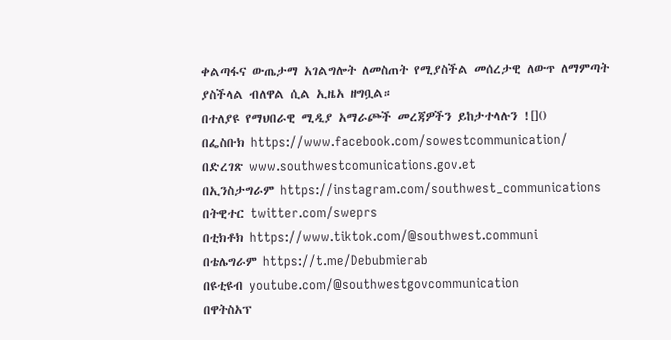ቀልጣፋና ውጤታማ አገልግሎት ለመስጠት የሚያስችል መሰረታዊ ለውጥ ለማምጣት ያስችላል ብለዋል ሲል ኢዜአ ዘግቧል።
በተለያዩ የማህበራዊ ሚዲያ አማራጮች መረጃዎችን ይከታተላሉን ![]()
በፌስቡክ https://www.facebook.com/sowestcommunication/
በድረገጽ www.southwestcomunications.gov.et
በኢንስታግራም https://instagram.com/southwest_communications
በትዊተር twitter.com/sweprs
በቲክቶክ https://www.tiktok.com/@southwest.communi
በቴሌግራም https://t.me/Debubmierab
በዩቲዩብ youtube.com/@southwestgovcommunication
በዋትስአፕ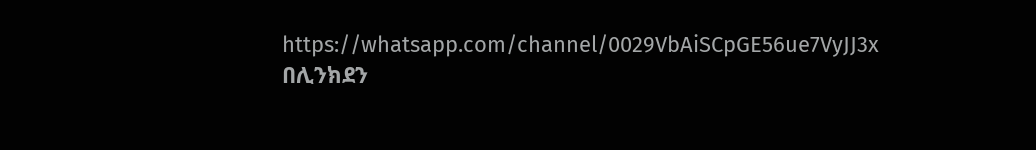https://whatsapp.com/channel/0029VbAiSCpGE56ue7VyJJ3x
በሊንክደን